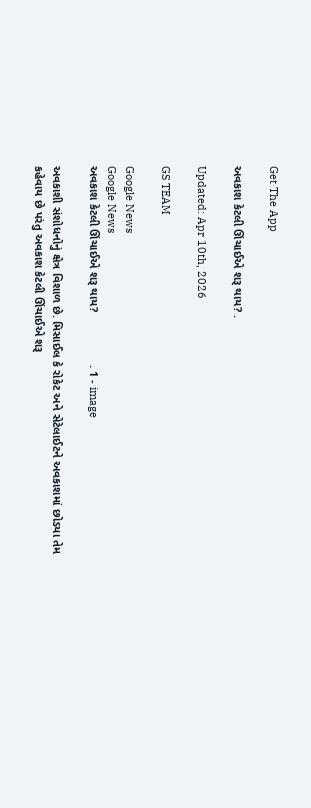Get The App

અવકાશ કેટલી ઊંચાઈએ શરૂ થાય? .

Updated: Apr 10th, 2026

GS TEAM

Google News
Google News
અવકાશ કેટલી ઊંચાઈએ શરૂ થાય?                . 1 - image

અવકાશી સંશોધનોનું ક્ષેત્ર વિશાળ છે. મિસાઈલ કે રોકેટ અને સેટેલાઈટને અવકાશમાં છોડયા તેમ કહેવાય છે પરંતુ અવકાશ કેટલી ઊંચાઈએ શરૂ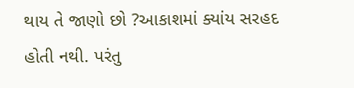થાય તે જાણો છો ?આકાશમાં ક્યાંય સરહદ હોતી નથી. પરંતુ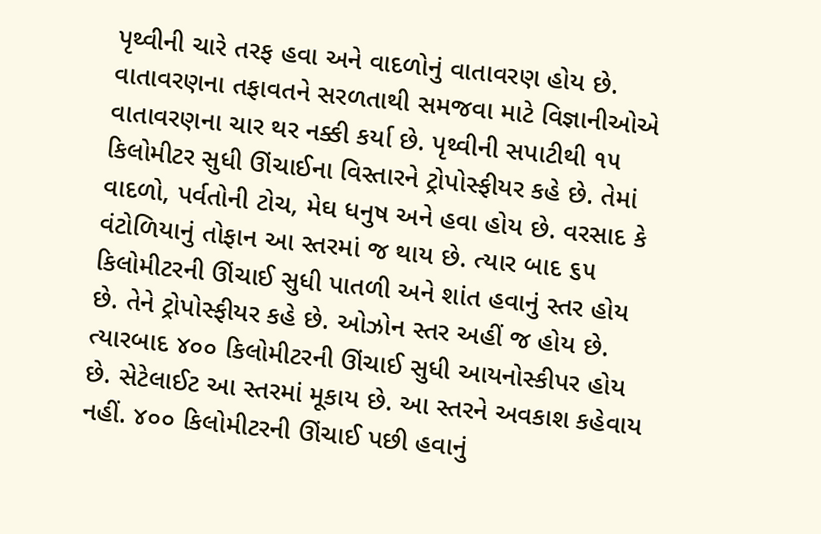પૃથ્વીની ચારે તરફ હવા અને વાદળોનું વાતાવરણ હોય છે. વાતાવરણના તફાવતને સરળતાથી સમજવા માટે વિજ્ઞાનીઓએ વાતાવરણના ચાર થર નક્કી કર્યા છે. પૃથ્વીની સપાટીથી ૧૫ કિલોમીટર સુધી ઊંચાઈના વિસ્તારને ટ્રોપોસ્ફીયર કહે છે. તેમાં વાદળો, પર્વતોની ટોચ, મેઘ ધનુષ અને હવા હોય છે. વરસાદ કે વંટોળિયાનું તોફાન આ સ્તરમાં જ થાય છે. ત્યાર બાદ ૬૫ કિલોમીટરની ઊંચાઈ સુધી પાતળી અને શાંત હવાનું સ્તર હોય છે. તેને ટ્રોપોસ્ફીયર કહે છે. ઓઝોન સ્તર અહીં જ હોય છે. ત્યારબાદ ૪૦૦ કિલોમીટરની ઊંચાઈ સુધી આયનોસ્કીપર હોય છે. સેટેલાઈટ આ સ્તરમાં મૂકાય છે. આ સ્તરને અવકાશ કહેવાય નહીં. ૪૦૦ કિલોમીટરની ઊંચાઈ પછી હવાનું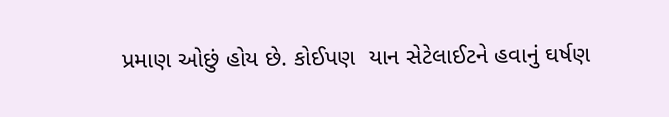પ્રમાણ ઓછું હોય છે. કોઈપણ  યાન સેટેલાઈટને હવાનું ઘર્ષણ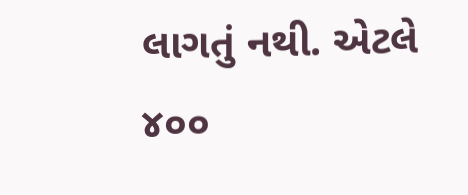લાગતું નથી. એટલે ૪૦૦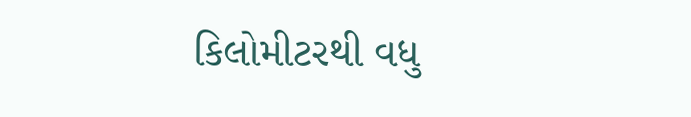કિલોમીટરથી વધુ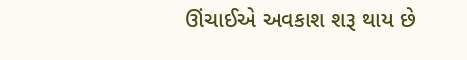ઊંચાઈએ અવકાશ શરૂ થાય છે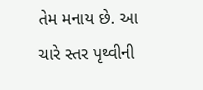તેમ મનાય છે. આ ચારે સ્તર પૃથ્વીની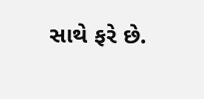સાથે ફરે છે.